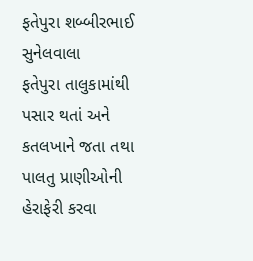ફતેપુરા શબ્બીરભાઈ સુનેલવાલા
ફતેપુરા તાલુકામાંથી પસાર થતાં અને કતલખાને જતા તથા પાલતુ પ્રાણીઓની હેરાફેરી કરવા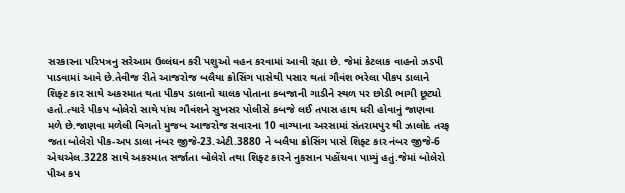સરકારના પરિપત્રનુ સરેઆમ ઉલ્લંઘન કરી પશુઓ વહન કરવામાં આવી રહ્યા છે. જેમાં કેટલાક વાહનો ઝડપી પાડવામાં આવે છે.તેવીજ રીતે આજરોજ બલૈયા ક્રોસિંગ પાસેથી પસાર થતાં ગૌવંશ ભરેલા પીકપ ડાલાને શિફ્ટ કાર સાથે અકસ્માત થતા પીકપ ડાલાનો ચાલક પોતાના કબજાની ગાડીને સ્થળ પર છોડી ભાગી છૂટ્યો હતો.ત્યારે પીકપ બોલેરો સાથે પાંચ ગૌવંશને સુખસર પોલીસે કબજે લઈ તપાસ હાથ ધરી હોવાનું જાણવા મળે છે.જાણવા મળેલી વિગતો મુજબ આજરોજ સવારના 10 વાગ્યાના અરસામાં સંતરામપુર થી ઝાલોદ તરફ જતા બોલેરો પીક-અપ ડાલા નંબર જીજે-23.એટી.3880 ને બલૈયા ક્રોસિંગ પાસે શિફ્ટ કાર નંબર જીજે-6 એચએલ.3228 સાથે અકસ્માત સર્જાતા બોલેરો તથા શિફ્ટ કારને નુકસાન પહોંચવા પામ્યું હતું.જેમાં બોલેરો પીઅ કપ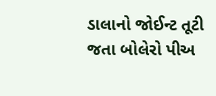ડાલાનો જોઈન્ટ તૂટી જતા બોલેરો પીઅ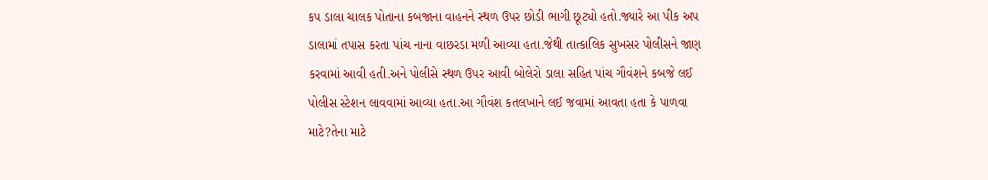કપ ડાલા ચાલક પોતાના કબજાના વાહનને સ્થળ ઉપર છોડી ભાગી છૂટ્યો હતો.જ્યારે આ પીક અપ ડાલામાં તપાસ કરતા પાંચ નાના વાછરડા મળી આવ્યા હતા.જેથી તાત્કાલિક સુખસર પોલીસને જાણ કરવામાં આવી હતી.અને પોલીસે સ્થળ ઉપર આવી બોલેરો ડાલા સહિત પાંચ ગૌવંશને કબજે લઈ પોલીસ સ્ટેશન લાવવામાં આવ્યા હતા.આ ગૌવંશ કતલખાને લઈ જવામાં આવતા હતા કે પાળવા માટે?તેના માટે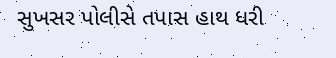સુખસર પોલીસે તપાસ હાથ ધરી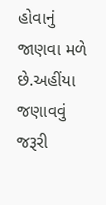હોવાનું જાણવા મળે છે.અહીંયા જણાવવું જરૂરી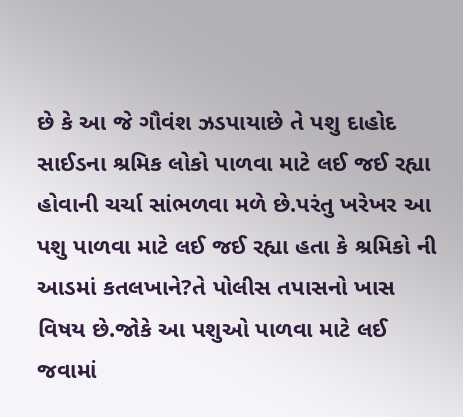છે કે આ જે ગૌવંશ ઝડપાયાછે તે પશુ દાહોદ સાઈડના શ્રમિક લોકો પાળવા માટે લઈ જઈ રહ્યા હોવાની ચર્ચા સાંભળવા મળે છે.પરંતુ ખરેખર આ પશુ પાળવા માટે લઈ જઈ રહ્યા હતા કે શ્રમિકો ની આડમાં કતલખાને?તે પોલીસ તપાસનો ખાસ વિષય છે.જોકે આ પશુઓ પાળવા માટે લઈ જવામાં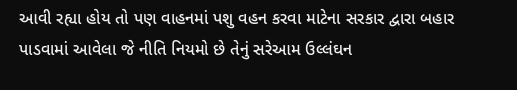આવી રહ્યા હોય તો પણ વાહનમાં પશુ વહન કરવા માટેના સરકાર દ્વારા બહાર પાડવામાં આવેલા જે નીતિ નિયમો છે તેનું સરેઆમ ઉલ્લંઘન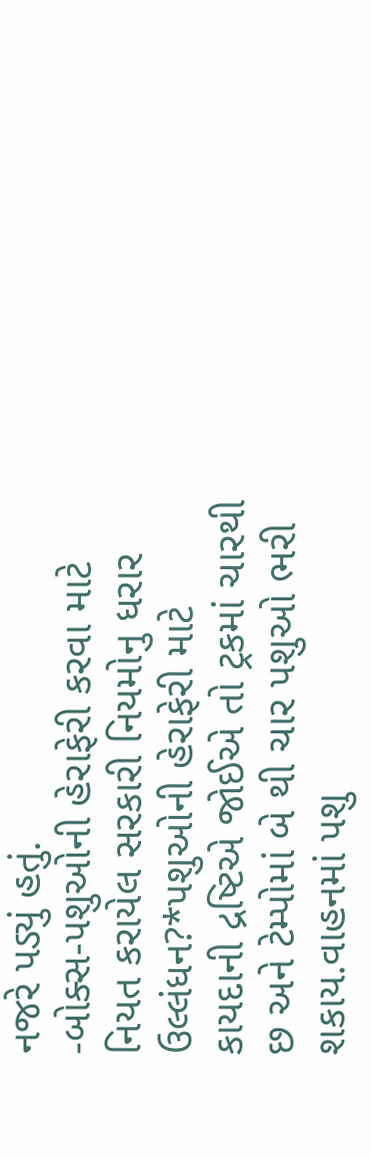નજરે પડ્યું હતું.
-બોક્સ-પશુઓની હેરાફેરી કરવા માટે નિયત કરાયેલ સરકારી નિયમોનુ ધરાર ઉલ્લંધન?*પશુઓની હેરાફેરી માટે કાયદાની દ્રષ્ટિએ જોઈએ તો ટ્રકમાં ચારથી છ અને ટેમ્પોમાં બે થી ચાર પશુઓ ભરી શકાય.વાહનમાં પશુ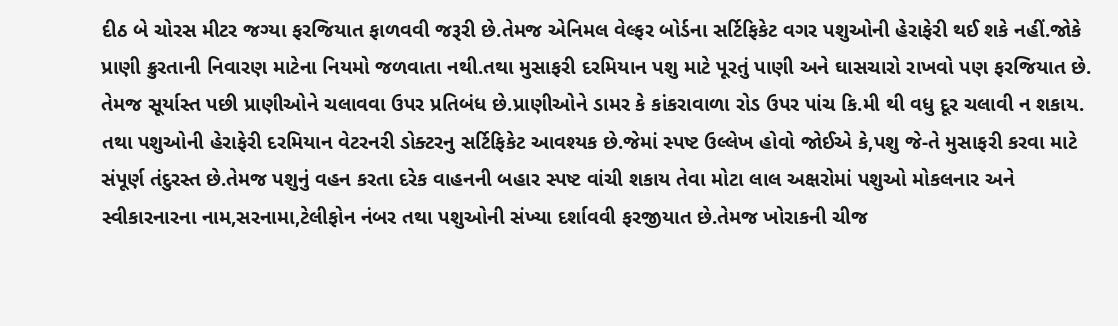દીઠ બે ચોરસ મીટર જગ્યા ફરજિયાત ફાળવવી જરૂરી છે.તેમજ એનિમલ વેલ્ફર બોર્ડના સર્ટિફિકેટ વગર પશુઓની હેરાફેરી થઈ શકે નહીં.જોકે પ્રાણી ક્રુરતાની નિવારણ માટેના નિયમો જળવાતા નથી.તથા મુસાફરી દરમિયાન પશુ માટે પૂરતું પાણી અને ઘાસચારો રાખવો પણ ફરજિયાત છે. તેમજ સૂર્યાસ્ત પછી પ્રાણીઓને ચલાવવા ઉપર પ્રતિબંધ છે.પ્રાણીઓને ડામર કે કાંકરાવાળા રોડ ઉપર પાંચ કિ.મી થી વધુ દૂર ચલાવી ન શકાય. તથા પશુઓની હેરાફેરી દરમિયાન વેટરનરી ડોક્ટરનુ સર્ટિફિકેટ આવશ્યક છે.જેમાં સ્પષ્ટ ઉલ્લેખ હોવો જોઈએ કે,પશુ જે-તે મુસાફરી કરવા માટે સંપૂર્ણ તંદુરસ્ત છે.તેમજ પશુનું વહન કરતા દરેક વાહનની બહાર સ્પષ્ટ વાંચી શકાય તેવા મોટા લાલ અક્ષરોમાં પશુઓ મોકલનાર અને સ્વીકારનારના નામ,સરનામા,ટેલીફોન નંબર તથા પશુઓની સંખ્યા દર્શાવવી ફરજીયાત છે.તેમજ ખોરાકની ચીજ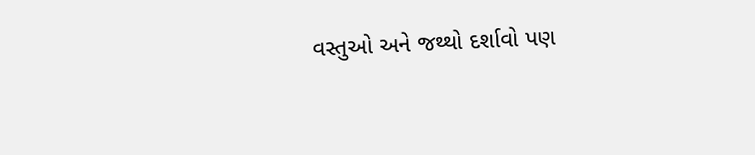વસ્તુઓ અને જથ્થો દર્શાવો પણ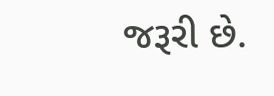જરૂરી છે.